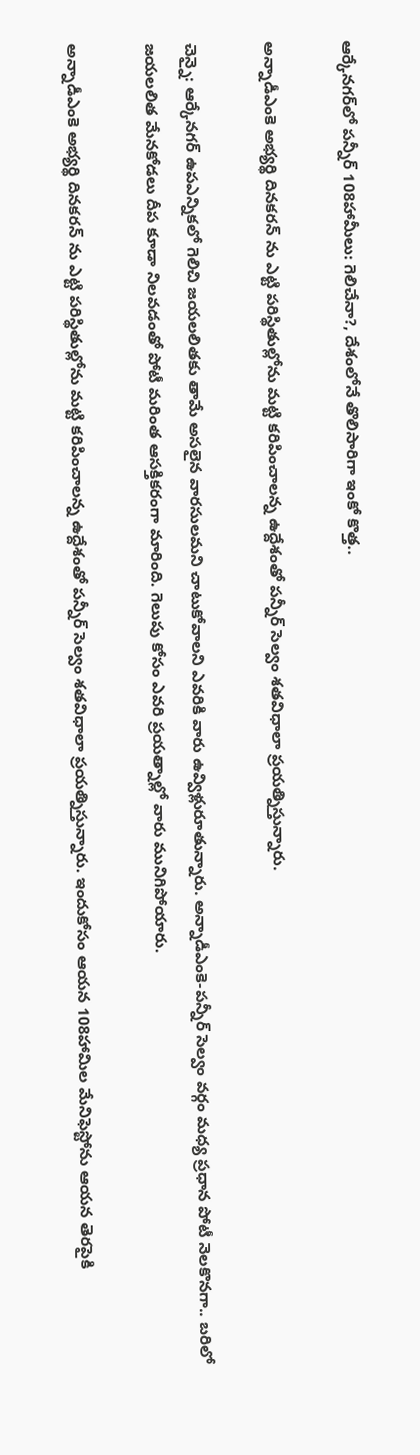ఆర్కేనగర్‌లో పన్నీర్ 108హామీలు: గెలిచేనా?, దేశంలోనే తొలిసారిగా ఇంకో కొత్త..

అన్నాడీఎంకె అభ్యర్థి దినకరన్ ను ఎట్టి పరిస్థితుల్లోను మట్టి కరిపించాలన్న ఉద్దేశంతో పన్నీర్ సెల్వం శతవిధాలా ప్రయత్నిస్తున్నారు.

చెన్నై: ఆర్కేనగర్ ఉపఎన్నికలో గెలిచి జయలలితకు తామే అసలైన వారసులమని చాటుకోవాలని ఎవరికి వారు ఉవ్విళ్లురూతున్నారు. అన్నాడీఎంకె-పన్నీర్ సెల్వం వర్గం మధ్య ప్రధాన పోటీ నెలకొనగా.. బరిలో జయలలిత మేనకోడలు దీప కూడా నిలవడంతో పోటీ మరింత ఆసక్తికరంగా మారింది. గెలుపు కోసం ఎవరి ప్రయత్నాల్లో వారు మునిగిపోయారు.

అన్నాడీఎంకె అభ్యర్థి దినకరన్ ను ఎట్టి పరిస్థితుల్లోను మట్టి కరిపించాలన్న ఉద్దేశంతో పన్నీర్ సెల్వం శతవిధాలా ప్రయత్నిస్తున్నారు. ఇందుకోసం ఆయన 108హామిల మేనిఫెస్టోను ఆయన తెరపైకి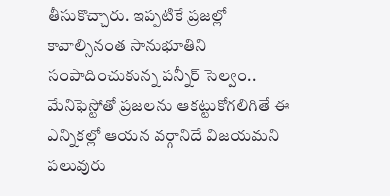తీసుకొచ్చారు. ఇప్పటికే ప్రజల్లో కావాల్సినంత సానుభూతిని సంపాదించుకున్న పన్నీర్ సెల్వం.. మేనిఫెస్టోతో ప్రజలను ఆకట్టుకోగలిగితే ఈ ఎన్నికల్లో ఆయన వర్గానిదే విజయమని పలువురు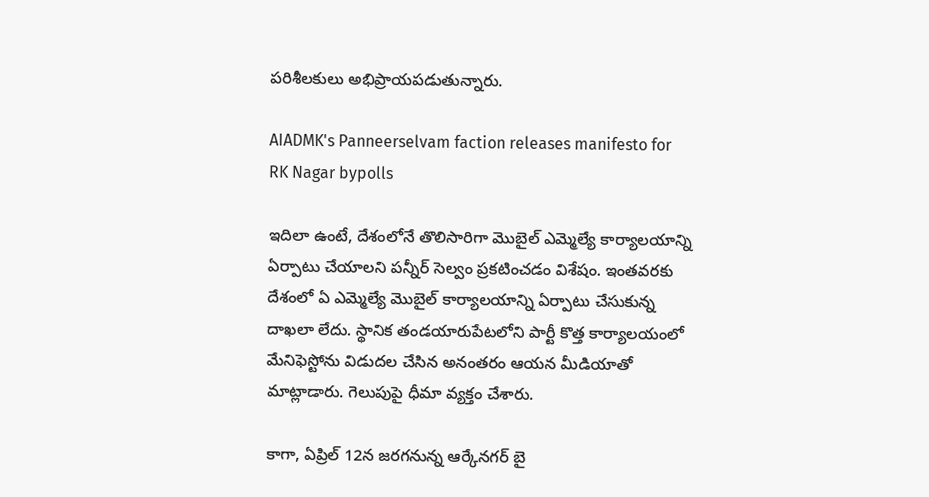పరిశీలకులు అభిప్రాయపడుతున్నారు.

AIADMK's Panneerselvam faction releases manifesto for RK Nagar bypolls

ఇదిలా ఉంటే, దేశంలోనే తొలిసారిగా మొబైల్ ఎమ్మెల్యే కార్యాలయాన్ని ఏర్పాటు చేయాలని పన్నీర్ సెల్వం ప్రకటించడం విశేషం. ఇంతవరకు దేశంలో ఏ ఎమ్మెల్యే మొబైల్ కార్యాలయాన్ని ఏర్పాటు చేసుకున్న దాఖలా లేదు. స్థానిక తండయారుపేటలోని పార్టీ కొత్త కార్యాలయంలో మేనిఫెస్టోను విడుదల చేసిన అనంతరం ఆయన మీడియాతో మాట్లాడారు. గెలుపుపై ధీమా వ్యక్తం చేశారు.

కాగా, ఏప్రిల్ 12న జరగనున్న ఆర్కేనగర్ బై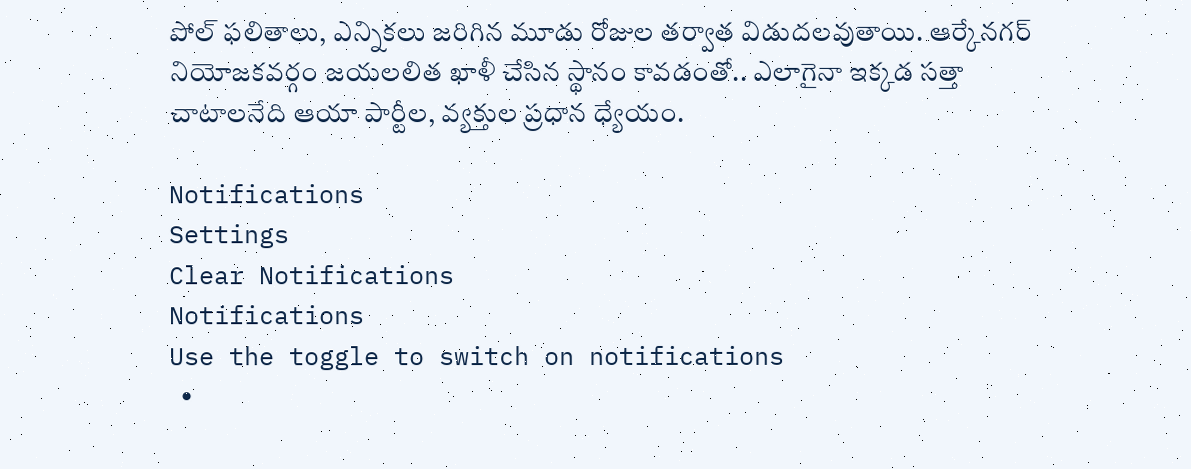పోల్ ఫలితాలు, ఎన్నికలు జరిగిన మూడు రోజుల తర్వాత విడుదలవుతాయి. ఆర్కేనగర్ నియోజకవర్గం జయలలిత ఖాళీ చేసిన స్థానం కావడంతో.. ఎలాగైనా ఇక్కడ సత్తా చాటాలనేది ఆయా పార్టీల, వ్యక్తుల ప్రధాన ధ్యేయం.

Notifications
Settings
Clear Notifications
Notifications
Use the toggle to switch on notifications
  •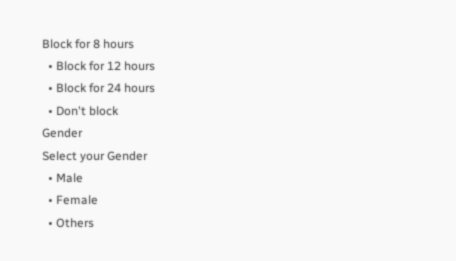Block for 8 hours
  • Block for 12 hours
  • Block for 24 hours
  • Don't block
Gender
Select your Gender
  • Male
  • Female
  • Others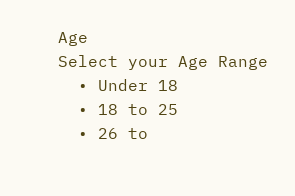Age
Select your Age Range
  • Under 18
  • 18 to 25
  • 26 to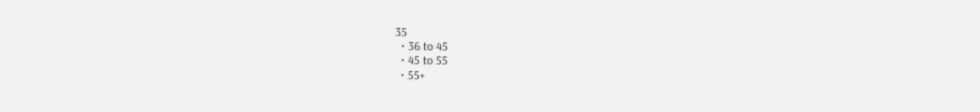35
  • 36 to 45
  • 45 to 55
  • 55+